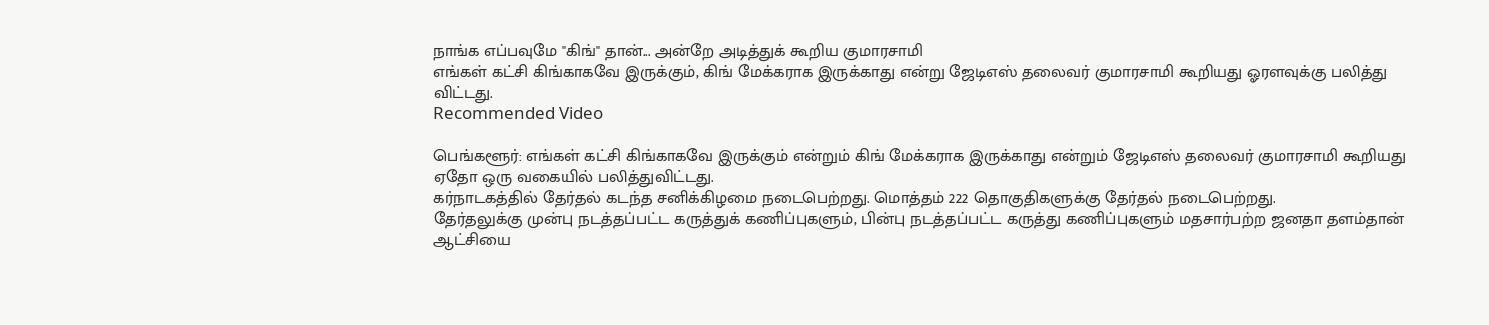நாங்க எப்பவுமே "கிங்" தான்... அன்றே அடித்துக் கூறிய குமாரசாமி
எங்கள் கட்சி கிங்காகவே இருக்கும், கிங் மேக்கராக இருக்காது என்று ஜேடிஎஸ் தலைவர் குமாரசாமி கூறியது ஓரளவுக்கு பலித்து விட்டது.
Recommended Video

பெங்களூர்: எங்கள் கட்சி கிங்காகவே இருக்கும் என்றும் கிங் மேக்கராக இருக்காது என்றும் ஜேடிஎஸ் தலைவர் குமாரசாமி கூறியது ஏதோ ஒரு வகையில் பலித்துவிட்டது.
கர்நாடகத்தில் தேர்தல் கடந்த சனிக்கிழமை நடைபெற்றது. மொத்தம் 222 தொகுதிகளுக்கு தேர்தல் நடைபெற்றது.
தேர்தலுக்கு முன்பு நடத்தப்பட்ட கருத்துக் கணிப்புகளும், பின்பு நடத்தப்பட்ட கருத்து கணிப்புகளும் மதசார்பற்ற ஜனதா தளம்தான் ஆட்சியை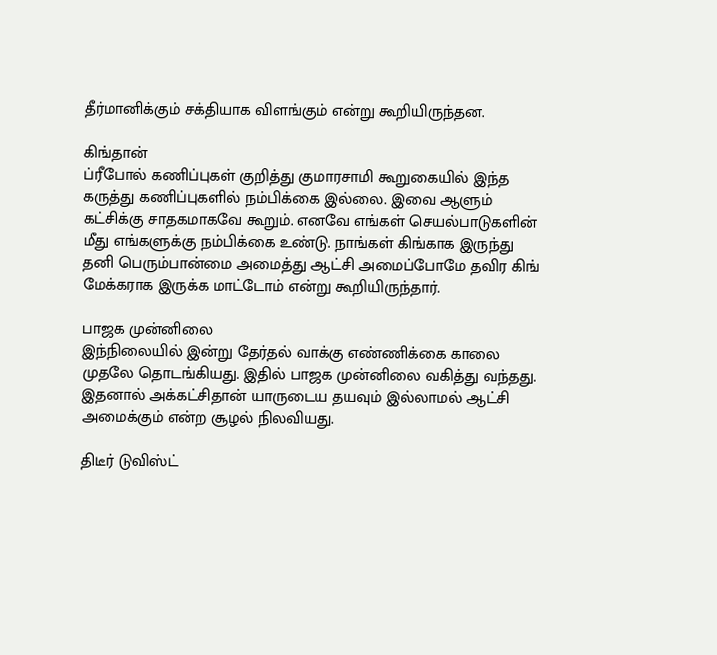தீர்மானிக்கும் சக்தியாக விளங்கும் என்று கூறியிருந்தன.

கிங்தான்
ப்ரீபோல் கணிப்புகள் குறித்து குமாரசாமி கூறுகையில் இந்த கருத்து கணிப்புகளில் நம்பிக்கை இல்லை. இவை ஆளும் கட்சிக்கு சாதகமாகவே கூறும். எனவே எங்கள் செயல்பாடுகளின் மீது எங்களுக்கு நம்பிக்கை உண்டு. நாங்கள் கிங்காக இருந்து தனி பெரும்பான்மை அமைத்து ஆட்சி அமைப்போமே தவிர கிங் மேக்கராக இருக்க மாட்டோம் என்று கூறியிருந்தார்.

பாஜக முன்னிலை
இந்நிலையில் இன்று தேர்தல் வாக்கு எண்ணிக்கை காலை முதலே தொடங்கியது. இதில் பாஜக முன்னிலை வகித்து வந்தது. இதனால் அக்கட்சிதான் யாருடைய தயவும் இல்லாமல் ஆட்சி அமைக்கும் என்ற சூழல் நிலவியது.

திடீர் டுவிஸ்ட்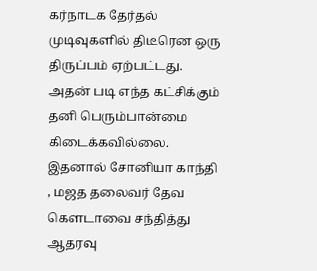கர்நாடக தேர்தல் முடிவுகளில் திடீரென ஒரு திருப்பம் ஏற்பட்டது. அதன் படி எந்த கட்சிக்கும் தனி பெரும்பான்மை கிடைக்கவில்லை. இதனால் சோனியா காந்தி , மஜத தலைவர் தேவ கௌடாவை சந்தித்து ஆதரவு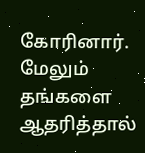கோரினார். மேலும் தங்களை ஆதரித்தால்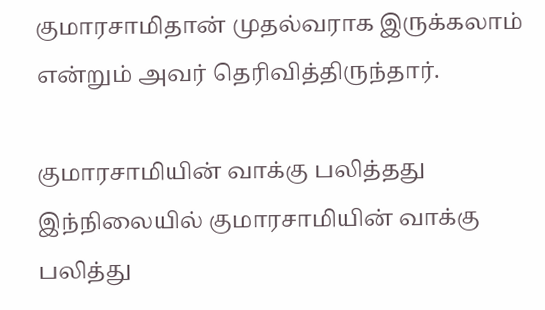குமாரசாமிதான் முதல்வராக இருக்கலாம் என்றும் அவர் தெரிவித்திருந்தார்.

குமாரசாமியின் வாக்கு பலித்தது
இந்நிலையில் குமாரசாமியின் வாக்கு பலித்து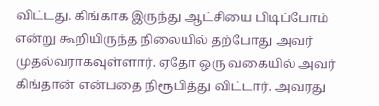விட்டது. கிங்காக இருந்து ஆட்சியை பிடிப்போம் என்று கூறியிருந்த நிலையில் தற்போது அவர் முதல்வராகவுள்ளார். ஏதோ ஒரு வகையில் அவர் கிங்தான் என்பதை நிரூபித்து விட்டார். அவரது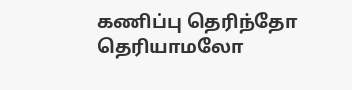கணிப்பு தெரிந்தோ தெரியாமலோ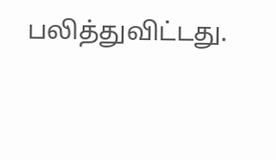பலித்துவிட்டது.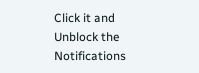Click it and Unblock the Notifications